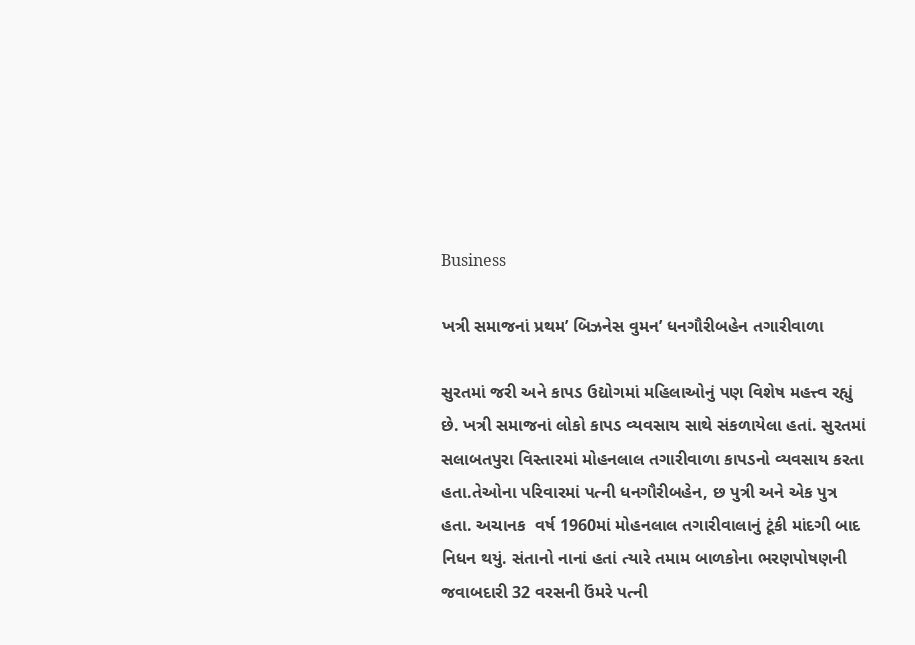Business

ખત્રી સમાજનાં પ્રથમ’ બિઝનેસ વુમન’ ધનગૌરીબહેન તગારીવાળા

સુરતમાં જરી અને કાપડ ઉદ્યોગમાં મહિલાઓનું પણ વિશેષ મહત્ત્વ રહ્યું છે. ખત્રી સમાજનાં લોકો કાપડ વ્યવસાય સાથે સંકળાયેલા હતાં. સુરતમાં સલાબતપુરા વિસ્તારમાં મોહનલાલ તગારીવાળા કાપડનો વ્યવસાય કરતા હતા.તેઓના પરિવારમાં પત્ની ધનગૌરીબહેન, છ પુત્રી અને એક પુત્ર હતા. અચાનક  વર્ષ 1960માં મોહનલાલ તગારીવાલાનું ટૂંકી માંદગી બાદ નિધન થયું. સંતાનો નાનાં હતાં ત્યારે તમામ બાળકોના ભરણપોષણની જવાબદારી 32 વરસની ઉંમરે પત્ની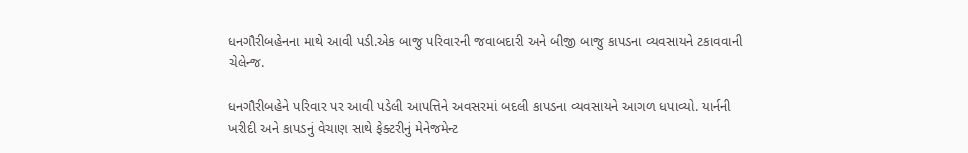ધનગૌરીબહેનના માથે આવી પડી.એક બાજુ પરિવારની જવાબદારી અને બીજી બાજુ કાપડના વ્યવસાયને ટકાવવાની ચેલેન્જ.

ધનગૌરીબહેને પરિવાર પર આવી પડેલી આપત્તિને અવસરમાં બદલી કાપડના વ્યવસાયને આગળ ધપાવ્યો. યાર્નની ખરીદી અને કાપડનું વેચાણ સાથે ફેક્ટરીનું મેનેજમેન્ટ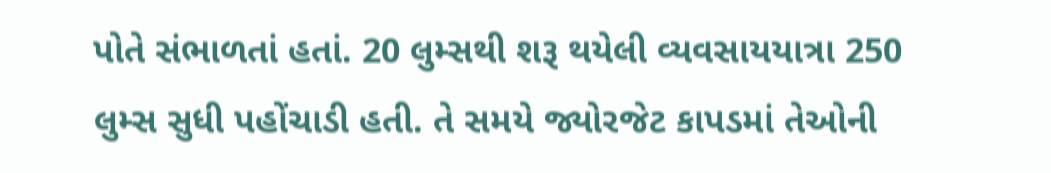પોતે સંભાળતાં હતાં. 20 લુમ્સથી શરૂ થયેલી વ્યવસાયયાત્રા 250 લુમ્સ સુધી પહોંચાડી હતી. તે સમયે જ્યોરજેટ કાપડમાં તેઓની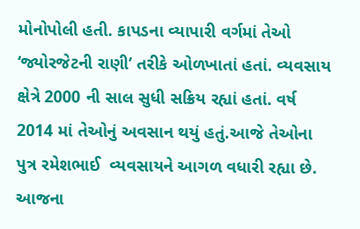મોનોપોલી હતી. કાપડના વ્યાપારી વર્ગમાં તેઓ ‘જ્યોરજેટની રાણી’ તરીકે ઓળખાતાં હતાં. વ્યવસાય ક્ષેત્રે 2000 ની સાલ સુધી સક્રિય રહ્યાં હતાં. વર્ષ 2014 માં તેઓનું અવસાન થયું હતું.આજે તેઓના પુત્ર રમેશભાઈ  વ્યવસાયને આગળ વધારી રહ્યા છે. આજના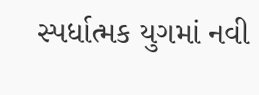સ્પર્ધાત્મક યુગમાં નવી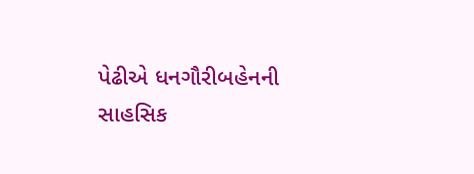પેઢીએ ધનગૌરીબહેનની સાહસિક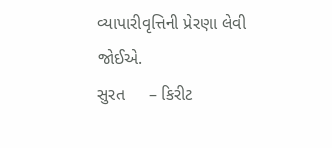વ્યાપારીવૃત્તિની પ્રેરણા લેવી જોઈએ.
સુરત     – કિરીટ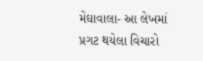મેઘાવાલા- આ લેખમાં પ્રગટ થયેલા વિચારો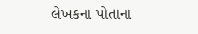લેખકના પોતાના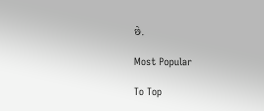છે.

Most Popular

To Top